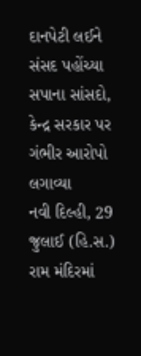દાનપેટી લઈને સંસદ પહોંચ્યા સપાના સાંસદો, કેન્દ્ર સરકાર પર ગંભીર આરોપો લગાવ્યા
નવી દિલ્હી, 29 જુલાઈ (હિ.સ.) રામ મંદિરમાં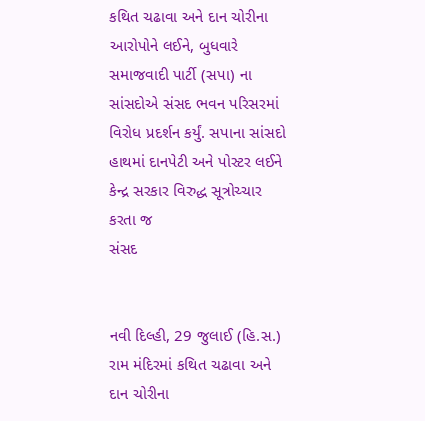કથિત ચઢાવા અને દાન ચોરીના આરોપોને લઈને, બુધવારે સમાજવાદી પાર્ટી (સપા) ના સાંસદોએ સંસદ ભવન પરિસરમાં વિરોધ પ્રદર્શન કર્યું. સપાના સાંસદો હાથમાં દાનપેટી અને પોસ્ટર લઈને કેન્દ્ર સરકાર વિરુદ્ધ સૂત્રોચ્ચાર કરતા જ
સંસદ


નવી દિલ્હી, 29 જુલાઈ (હિ.સ.) રામ મંદિરમાં કથિત ચઢાવા અને દાન ચોરીના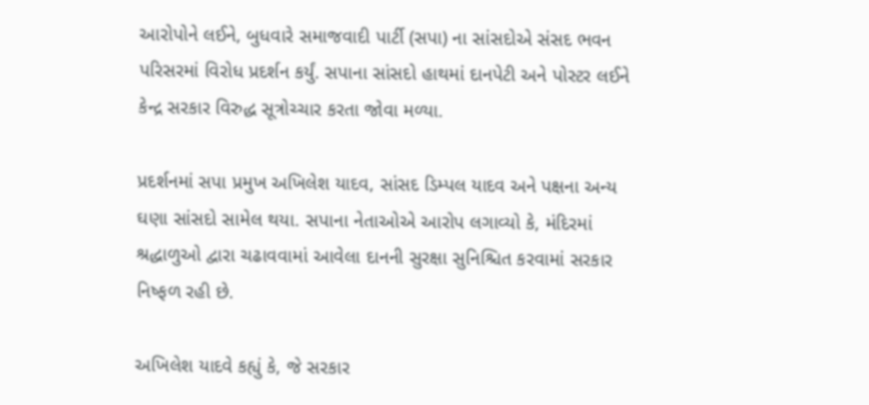આરોપોને લઈને, બુધવારે સમાજવાદી પાર્ટી (સપા) ના સાંસદોએ સંસદ ભવન પરિસરમાં વિરોધ પ્રદર્શન કર્યું. સપાના સાંસદો હાથમાં દાનપેટી અને પોસ્ટર લઈને કેન્દ્ર સરકાર વિરુદ્ધ સૂત્રોચ્ચાર કરતા જોવા મળ્યા.

પ્રદર્શનમાં સપા પ્રમુખ અખિલેશ યાદવ, સાંસદ ડિમ્પલ યાદવ અને પક્ષના અન્ય ઘણા સાંસદો સામેલ થયા. સપાના નેતાઓએ આરોપ લગાવ્યો કે, મંદિરમાં શ્રદ્ધાળુઓ દ્વારા ચઢાવવામાં આવેલા દાનની સુરક્ષા સુનિશ્ચિત કરવામાં સરકાર નિષ્ફળ રહી છે.

અખિલેશ યાદવે કહ્યું કે, જે સરકાર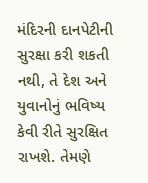મંદિરની દાનપેટીની સુરક્ષા કરી શકતી નથી, તે દેશ અને યુવાનોનું ભવિષ્ય કેવી રીતે સુરક્ષિત રાખશે. તેમણે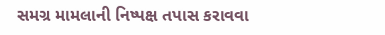સમગ્ર મામલાની નિષ્પક્ષ તપાસ કરાવવા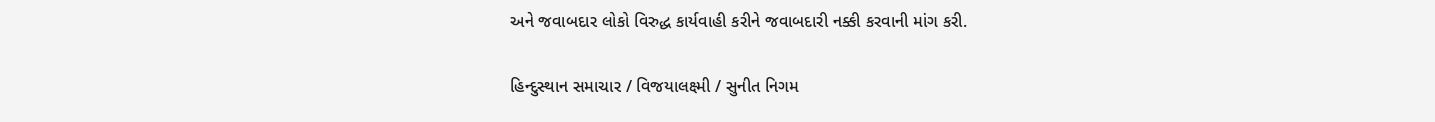અને જવાબદાર લોકો વિરુદ્ધ કાર્યવાહી કરીને જવાબદારી નક્કી કરવાની માંગ કરી.

હિન્દુસ્થાન સમાચાર / વિજયાલક્ષ્મી / સુનીત નિગમ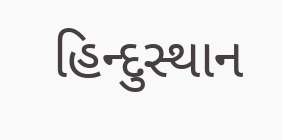હિન્દુસ્થાન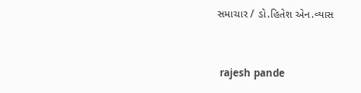સમાચાર / ડો.હિતેશ એન.વ્યાસ


 rajesh pande